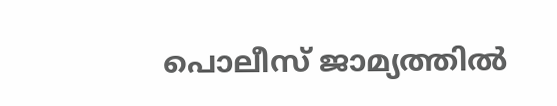പൊലീസ് ജാമ്യത്തില്‍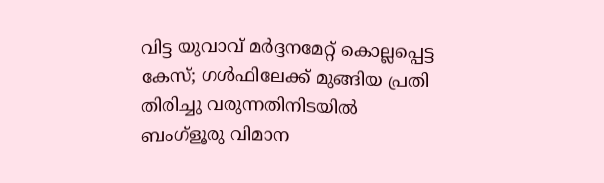വിട്ട യുവാവ് മര്‍ദ്ദനമേറ്റ് കൊല്ലപ്പെട്ട കേസ്; ഗള്‍ഫിലേക്ക് മുങ്ങിയ പ്രതി തിരിച്ചു വരുന്നതിനിടയില്‍ ബംഗ്ളൂരു വിമാന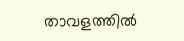താവളത്തിൽ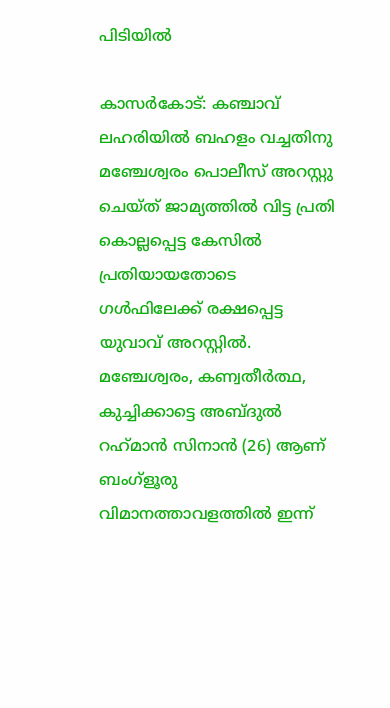പിടിയില്‍

കാസര്‍കോട്: കഞ്ചാവ് ലഹരിയില്‍ ബഹളം വച്ചതിനു മഞ്ചേശ്വരം പൊലീസ് അറസ്റ്റു ചെയ്ത് ജാമ്യത്തില്‍ വിട്ട പ്രതി കൊല്ലപ്പെട്ട കേസില്‍ പ്രതിയായതോടെ ഗള്‍ഫിലേക്ക് രക്ഷപ്പെട്ട യുവാവ് അറസ്റ്റില്‍. മഞ്ചേശ്വരം, കണ്വതീര്‍ത്ഥ, കുച്ചിക്കാട്ടെ അബ്ദുല്‍ റഹ്‌മാന്‍ സിനാന്‍ (26) ആണ് ബംഗ്‌ളൂരു വിമാനത്താവളത്തില്‍ ഇന്ന്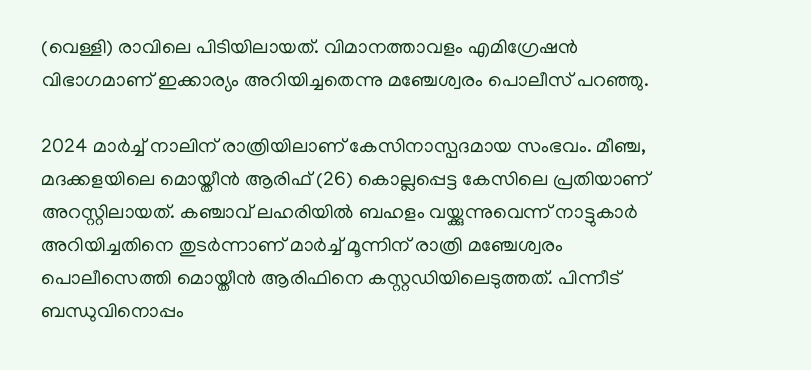(വെള്ളി) രാവിലെ പിടിയിലായത്. വിമാനത്താവളം എമിഗ്രേഷന്‍ വിഭാഗമാണ് ഇക്കാര്യം അറിയിച്ചതെന്നു മഞ്ചേശ്വരം പൊലീസ് പറഞ്ഞു.

2024 മാര്‍ച്ച് നാലിന് രാത്രിയിലാണ് കേസിനാസ്പദമായ സംഭവം. മീഞ്ച, മദക്കളയിലെ മൊയ്തീന്‍ ആരിഫ് (26) കൊല്ലപ്പെട്ട കേസിലെ പ്രതിയാണ് അറസ്റ്റിലായത്. കഞ്ചാവ് ലഹരിയില്‍ ബഹളം വയ്ക്കുന്നുവെന്ന് നാട്ടുകാര്‍ അറിയിച്ചതിനെ തുടര്‍ന്നാണ് മാര്‍ച്ച് മൂന്നിന് രാത്രി മഞ്ചേശ്വരം പൊലീസെത്തി മൊയ്തീന്‍ ആരിഫിനെ കസ്റ്റഡിയിലെടുത്തത്. പിന്നീട് ബന്ധുവിനൊപ്പം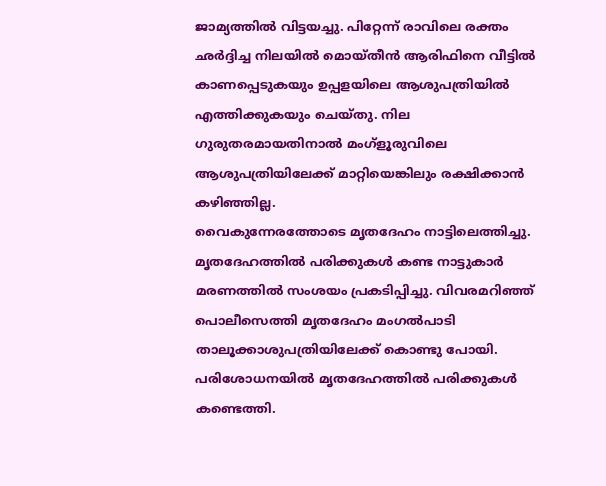ജാമ്യത്തില്‍ വിട്ടയച്ചു. പിറ്റേന്ന് രാവിലെ രക്തം ഛര്‍ദ്ദിച്ച നിലയില്‍ മൊയ്തീന്‍ ആരിഫിനെ വീട്ടില്‍ കാണപ്പെടുകയും ഉപ്പളയിലെ ആശുപത്രിയില്‍ എത്തിക്കുകയും ചെയ്തു. നില ഗുരുതരമായതിനാല്‍ മംഗ്‌ളൂരുവിലെ ആശുപത്രിയിലേക്ക് മാറ്റിയെങ്കിലും രക്ഷിക്കാന്‍ കഴിഞ്ഞില്ല.
വൈകുന്നേരത്തോടെ മൃതദേഹം നാട്ടിലെത്തിച്ചു. മൃതദേഹത്തില്‍ പരിക്കുകള്‍ കണ്ട നാട്ടുകാര്‍ മരണത്തില്‍ സംശയം പ്രകടിപ്പിച്ചു. വിവരമറിഞ്ഞ് പൊലീസെത്തി മൃതദേഹം മംഗല്‍പാടി താലൂക്കാശുപത്രിയിലേക്ക് കൊണ്ടു പോയി. പരിശോധനയില്‍ മൃതദേഹത്തില്‍ പരിക്കുകള്‍ കണ്ടെത്തി.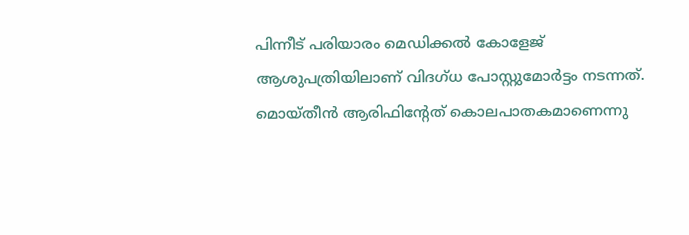പിന്നീട് പരിയാരം മെഡിക്കല്‍ കോളേജ് ആശുപത്രിയിലാണ് വിദഗ്ധ പോസ്റ്റുമോര്‍ട്ടം നടന്നത്. മൊയ്തീന്‍ ആരിഫിന്റേത് കൊലപാതകമാണെന്നു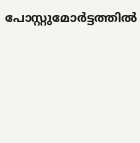പോസ്റ്റുമോര്‍ട്ടത്തില്‍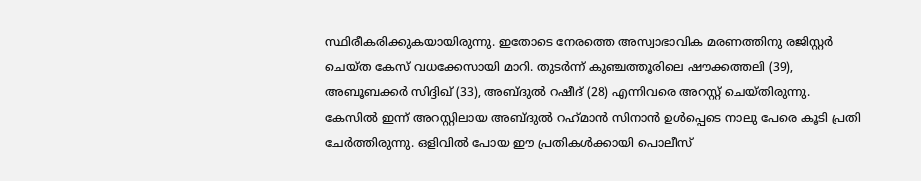സ്ഥിരീകരിക്കുകയായിരുന്നു. ഇതോടെ നേരത്തെ അസ്വാഭാവിക മരണത്തിനു രജിസ്റ്റര്‍ ചെയ്ത കേസ് വധക്കേസായി മാറി. തുടര്‍ന്ന് കുഞ്ചത്തൂരിലെ ഷൗക്കത്തലി (39), അബൂബക്കര്‍ സിദ്ദിഖ് (33), അബ്ദുല്‍ റഷീദ് (28) എന്നിവരെ അറസ്റ്റ് ചെയ്തിരുന്നു. കേസിൽ ഇന്ന് അറസ്റ്റിലായ അബ്ദുല്‍ റഹ്‌മാന്‍ സിനാന്‍ ഉള്‍പ്പെടെ നാലു പേരെ കൂടി പ്രതി ചേര്‍ത്തിരുന്നു. ഒളിവില്‍ പോയ ഈ പ്രതികള്‍ക്കായി പൊലീസ്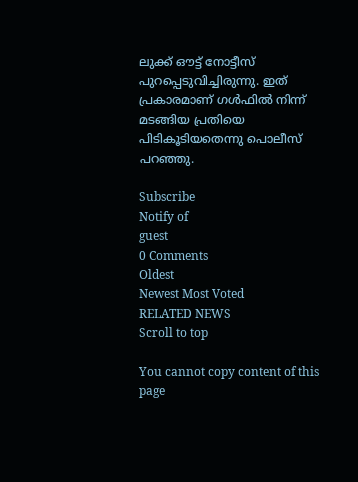ലുക്ക് ഔട്ട് നോട്ടീസ് പുറപ്പെടുവിച്ചിരുന്നു. ഇത് പ്രകാരമാണ് ഗള്‍ഫില്‍ നിന്ന് മടങ്ങിയ പ്രതിയെ പിടികൂടിയതെന്നു പൊലീസ് പറഞ്ഞു.

Subscribe
Notify of
guest
0 Comments
Oldest
Newest Most Voted
RELATED NEWS
Scroll to top

You cannot copy content of this page